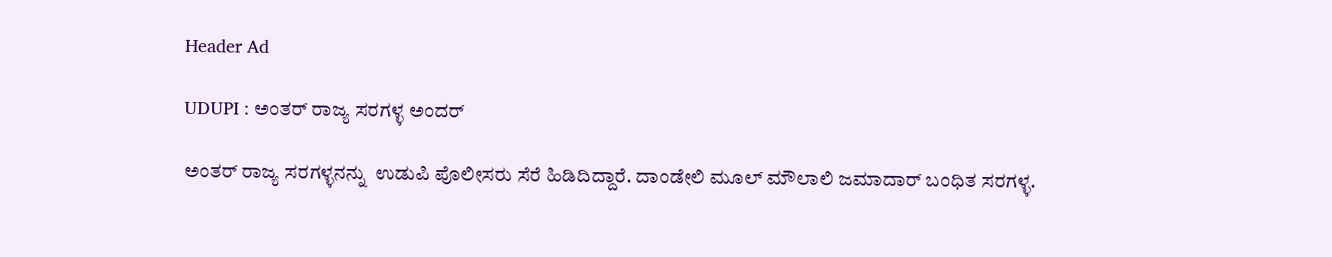Header Ad

UDUPI : ಅಂತರ್ ರಾಜ್ಯ ಸರಗಳ್ಳ ಅಂದರ್

ಅಂತರ್ ರಾಜ್ಯ ಸರಗಳ್ಳನನ್ನು  ಉಡುಪಿ ಪೊಲೀಸರು ಸೆರೆ ಹಿಡಿದಿದ್ದಾರೆ. ದಾಂಡೇಲಿ ಮೂಲ್ ಮೌಲಾಲಿ ಜಮಾದಾರ್ ಬಂಧಿತ ಸರಗಳ್ಳ.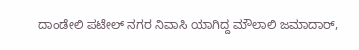ದಾಂಡೇಲಿ ಪಟೇಲ್ ನಗರ ನಿವಾಸಿ ಯಾಗಿದ್ದ ಮೌಲಾಲಿ ಜಮಾದಾರ್,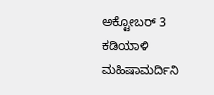ಅಕ್ಟೋಬರ್ 3 ಕಡಿಯಾಳಿ ಮಹಿಷಾಮರ್ದಿನಿ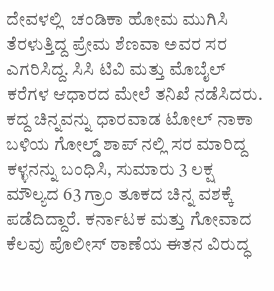ದೇವಳಲ್ಲಿ  ಚಂಡಿಕಾ ಹೋಮ ಮುಗಿಸಿ ತೆರಳುತ್ತಿದ್ದ ಪ್ರೇಮ ಶೆಣವಾ ಅವರ ಸರ ಎಗರಿಸಿದ್ದ. ಸಿಸಿ ಟಿವಿ ಮತ್ತು ಮೊಬೈಲ್ ಕರೆಗಳ ಆಧಾರದ ಮೇಲೆ ತನಿಖೆ ನಡೆಸಿದರು.
ಕದ್ದ ಚಿನ್ನವನ್ನು ಧಾರವಾಡ ಟೋಲ್ ನಾಕಾ ಬಳಿಯ ಗೋಲ್ಡ್ ಶಾಪ್ ನಲ್ಲಿ ಸರ ಮಾರಿದ್ದ ಕಳ್ಳನನ್ನು ಬಂಧಿಸಿ, ಸುಮಾರು 3 ಲಕ್ಷ ಮೌಲ್ಯದ 63 ಗ್ರಾಂ ತೂಕದ‌ ಚಿನ್ನ ವಶಕ್ಕೆ ಪಡೆದಿದ್ದಾರೆ. ಕರ್ನಾಟಕ ಮತ್ತು ಗೋವಾದ ಕೆಲವು ಪೊಲೀಸ್ ಠಾಣೆಯ ಈತನ ವಿರುದ್ಧ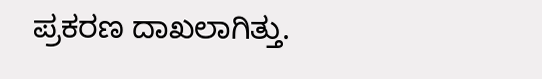ಪ್ರಕರಣ ದಾಖಲಾಗಿತ್ತು.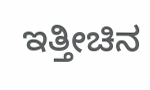ಇತ್ತೀಚಿನ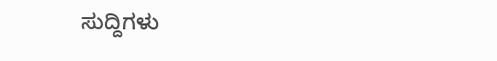ಸುದ್ದಿಗಳು